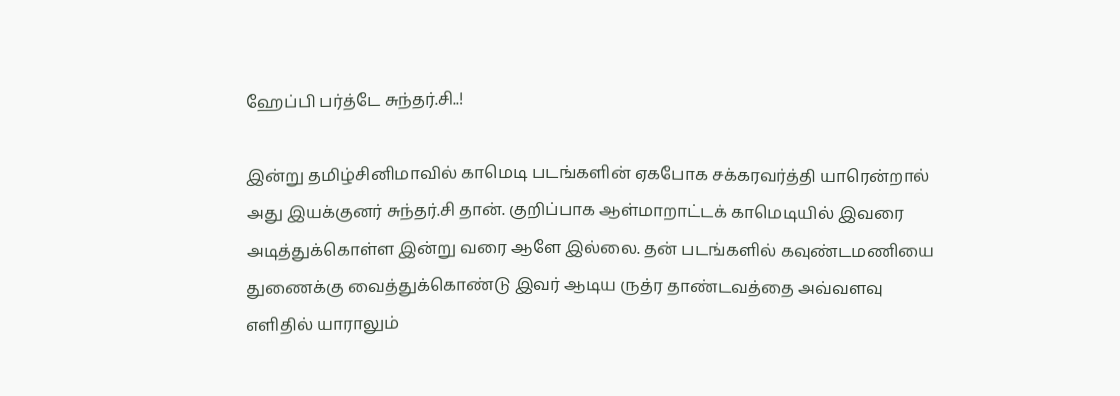ஹேப்பி பர்த்டே சுந்தர்.சி..!

இன்று தமிழ்சினிமாவில் காமெடி படங்களின் ஏகபோக சக்கரவர்த்தி யாரென்றால் அது இயக்குனர் சுந்தர்.சி தான். குறிப்பாக ஆள்மாறாட்டக் காமெடியில் இவரை அடித்துக்கொள்ள இன்று வரை ஆளே இல்லை. தன் படங்களில் கவுண்டமணியை துணைக்கு வைத்துக்கொண்டு இவர் ஆடிய ருத்ர தாண்டவத்தை அவ்வளவு எளிதில் யாராலும்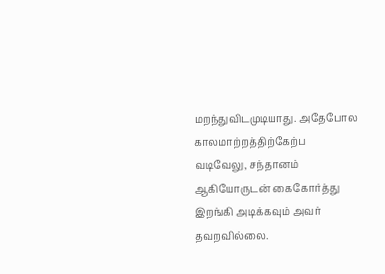மறந்துவிடமுடியாது. அதேபோல காலமாற்றத்திற்கேற்ப வடிவேலு, சந்தானம் ஆகியோருடன் கைகோர்த்து இறங்கி அடிக்கவும் அவர் தவறவில்லை.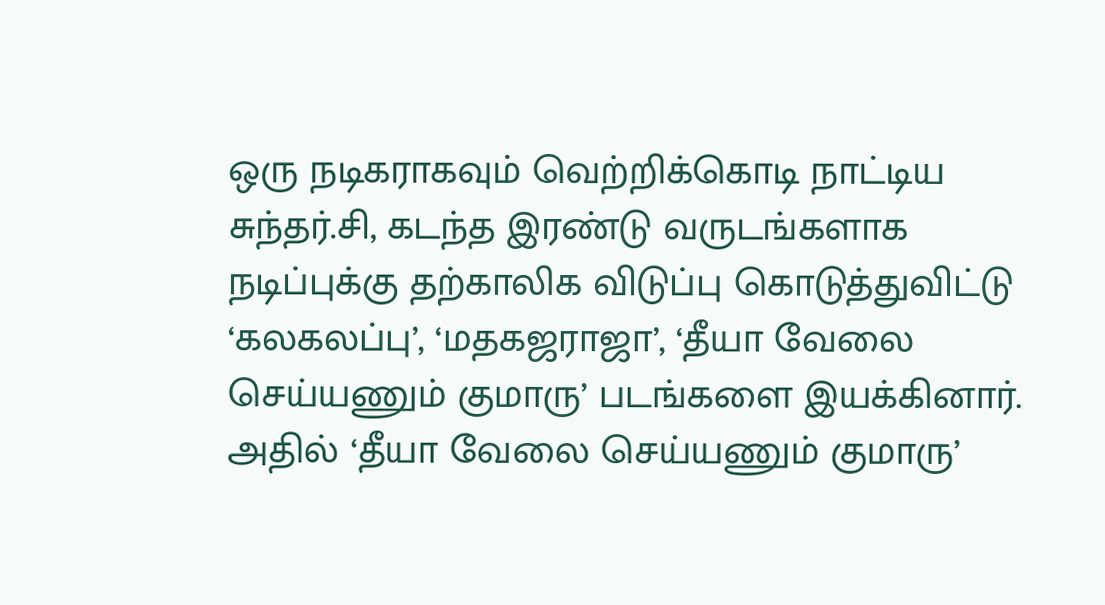ஒரு நடிகராகவும் வெற்றிக்கொடி நாட்டிய சுந்தர்.சி, கடந்த இரண்டு வருடங்களாக நடிப்புக்கு தற்காலிக விடுப்பு கொடுத்துவிட்டு ‘கலகலப்பு’, ‘மதகஜராஜா’, ‘தீயா வேலை செய்யணும் குமாரு’ படங்களை இயக்கினார். அதில் ‘தீயா வேலை செய்யணும் குமாரு’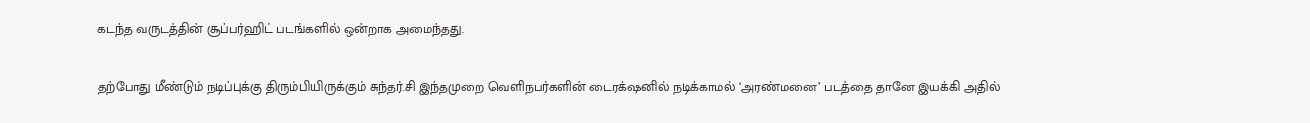கடந்த வருடத்தின் சூப்பர்ஹிட் படங்களில் ஒன்றாக அமைந்தது.

தற்போது மீண்டும் நடிப்புக்கு திரும்பியிருக்கும் சுந்தர்.சி இந்தமுறை வெளிநபர்களின் டைரக்‌ஷனில் நடிக்காமல் ‘அரண்மனை’ படத்தை தானே இயக்கி அதில்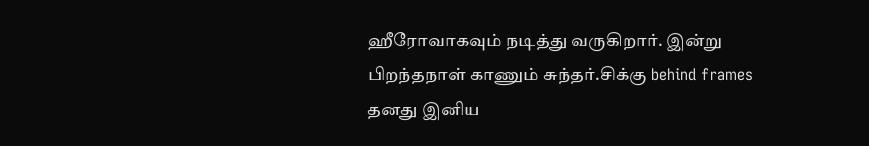ஹீரோவாகவும் நடித்து வருகிறார். இன்று பிறந்தநாள் காணும் சுந்தர்.சிக்கு behind frames தனது இனிய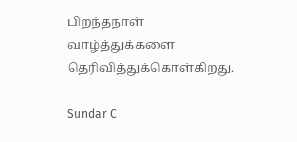பிறந்தநாள் வாழ்த்துக்களை தெரிவித்துக்கொள்கிறது.

Sundar C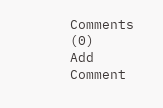Comments (0)
Add Comment